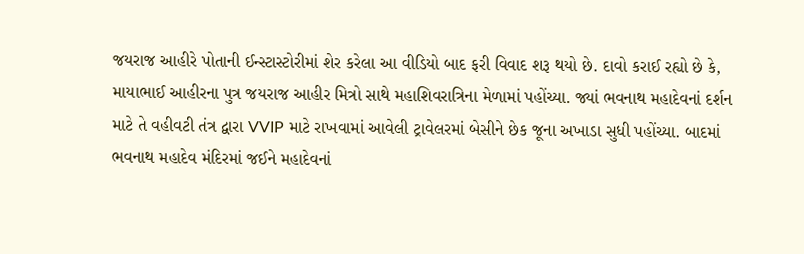જયરાજ આહીરે પોતાની ઈન્સ્ટાસ્ટોરીમાં શેર કરેલા આ વીડિયો બાદ ફરી વિવાદ શરૂ થયો છે. દાવો કરાઈ રહ્યો છે કે, માયાભાઈ આહીરના પુત્ર જયરાજ આહીર મિત્રો સાથે મહાશિવરાત્રિના મેળામાં પહોંચ્યા. જ્યાં ભવનાથ મહાદેવનાં દર્શન માટે તે વહીવટી તંત્ર દ્વારા VVIP માટે રાખવામાં આવેલી ટ્રાવેલરમાં બેસીને છેક જૂના અખાડા સુધી પહોંચ્યા. બાદમાં ભવનાથ મહાદેવ મંદિરમાં જઈને મહાદેવનાં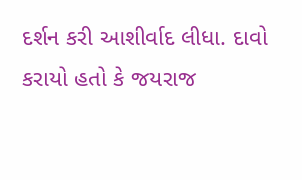દર્શન કરી આશીર્વાદ લીધા. દાવો કરાયો હતો કે જયરાજ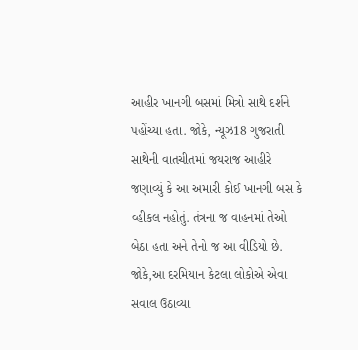આહીર ખાનગી બસમાં મિત્રો સાથે દર્શને પહોંચ્યા હતા. જોકે, ન્યૂઝ18 ગુજરાતી સાથેની વાતચીતમાં જયરાજ આહીરે જણાવ્યું કે આ અમારી કોઈ ખાનગી બસ કે વ્હીકલ નહોતું. તંત્રના જ વાહનમાં તેઓ બેઠા હતા અને તેનો જ આ વીડિયો છે. જોકે,આ દરમિયાન કેટલા લોકોએ એવા સવાલ ઉઠાવ્યા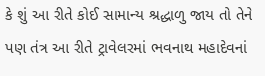કે શું આ રીતે કોઈ સામાન્ય શ્રદ્ધાળુ જાય તો તેને પણ તંત્ર આ રીતે ટ્રાવેલરમાં ભવનાથ મહાદેવનાં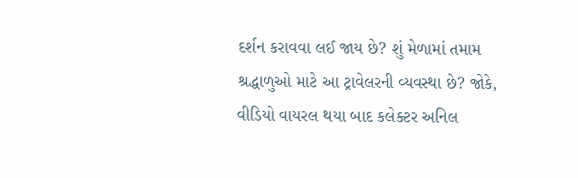દર્શન કરાવવા લઈ જાય છે? શું મેળામાં તમામ શ્રદ્ધાળુઓ માટે આ ટ્રાવેલરની વ્યવસ્થા છે? જોકે, વીડિયો વાયરલ થયા બાદ કલેક્ટર અનિલ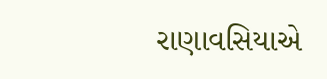રાણાવસિયાએ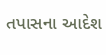તપાસના આદેશ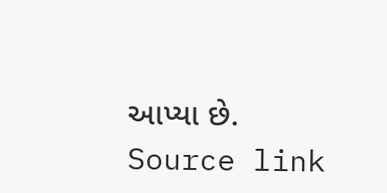આપ્યા છે.
Source link